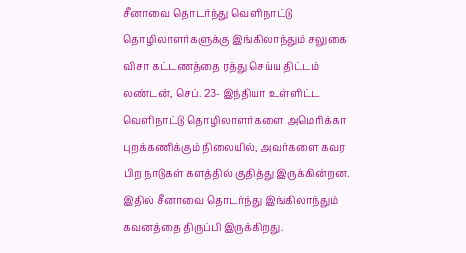சீனாவை தொடர்ந்து வெளிநாட்டு தொழிலாளர்களுக்கு இங்கிலாந்தும் சலுகை விசா கட்டணத்தை ரத்து செய்ய திட்டம்
லண்டன், செப். 23- இந்தியா உள்ளிட்ட வெளிநாட்டு தொழிலாளர்களை அமெரிக்கா புறக்கணிக்கும் நிலையில், அவர்களை கவர பிற நாடுகள் களத்தில் குதித்து இருக்கின்றன. இதில் சீனாவை தொடர்ந்து இங்கிலாந்தும் கவனத்தை திருப்பி இருக்கிறது.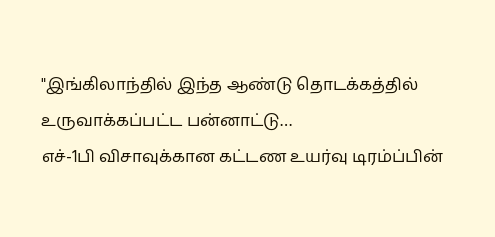"இங்கிலாந்தில் இந்த ஆண்டு தொடக்கத்தில் உருவாக்கப்பட்ட பன்னாட்டு…
எச்-1பி விசாவுக்கான கட்டண உயர்வு டிரம்ப்பின்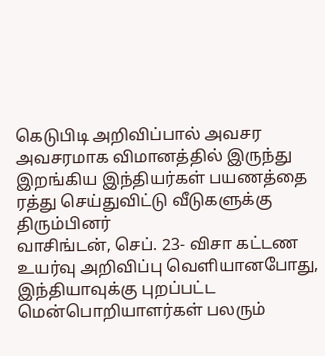கெடுபிடி அறிவிப்பால் அவசர அவசரமாக விமானத்தில் இருந்து இறங்கிய இந்தியர்கள் பயணத்தை ரத்து செய்துவிட்டு வீடுகளுக்கு திரும்பினர்
வாசிங்டன், செப். 23- விசா கட்டண உயர்வு அறிவிப்பு வெளியானபோது, இந்தியாவுக்கு புறப்பட்ட மென்பொறியாளர்கள் பலரும்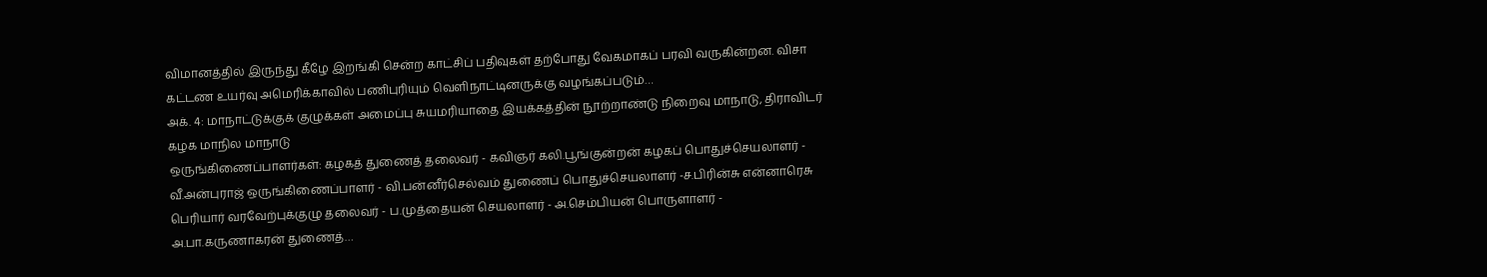விமானத்தில் இருந்து கீழே இறங்கி சென்ற காட்சிப் பதிவுகள் தற்போது வேகமாகப் பரவி வருகின்றன. விசா கட்டண உயர்வு அமெரிக்காவில் பணிபுரியும் வெளிநாட்டினருக்கு வழங்கப்படும்…
அக். 4: மாநாட்டுக்குக் குழுக்கள் அமைப்பு சுயமரியாதை இயக்கத்தின் நூற்றாண்டு நிறைவு மாநாடு, திராவிடர் கழக மாநில மாநாடு
ஒருங்கிணைப்பாளர்கள்: கழகத் துணைத் தலைவர் - கவிஞர் கலி.பூங்குன்றன் கழகப் பொதுச்செயலாளர் - வீ.அன்புராஜ் ஒருங்கிணைப்பாளர் - வி.பன்னீர்செல்வம் துணைப் பொதுச்செயலாளர் -ச.பிரின்சு என்னாரெசு பெரியார் வரவேற்புக்குழு தலைவர் - ப.முத்தையன் செயலாளர் - அ.செம்பியன் பொருளாளர் - அ.பா.கருணாகரன் துணைத்…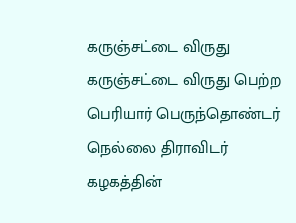கருஞ்சட்டை விருது
கருஞ்சட்டை விருது பெற்ற பெரியார் பெருந்தொண்டர் நெல்லை திராவிடர் கழகத்தின்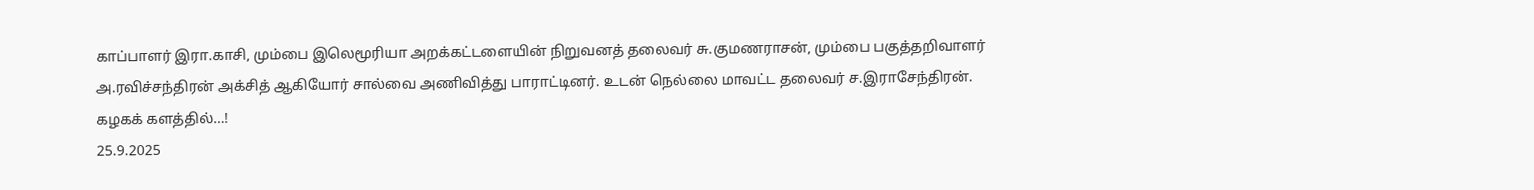காப்பாளர் இரா.காசி, மும்பை இலெமூரியா அறக்கட்டளையின் நிறுவனத் தலைவர் சு.குமணராசன், மும்பை பகுத்தறிவாளர் அ.ரவிச்சந்திரன் அக்சித் ஆகியோர் சால்வை அணிவித்து பாராட்டினர். உடன் நெல்லை மாவட்ட தலைவர் ச.இராசேந்திரன்.
கழகக் களத்தில்…!
25.9.2025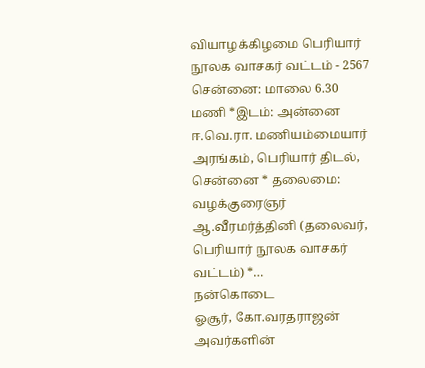வியாழக்கிழமை பெரியார் நூலக வாசகர் வட்டம் - 2567 சென்னை: மாலை 6.30 மணி *இடம்: அன்னை ஈ.வெ.ரா. மணியம்மையார் அரங்கம், பெரியார் திடல், சென்னை * தலைமை: வழக்குரைஞர் ஆ.வீரமர்த்தினி (தலைவர், பெரியார் நூலக வாசகர் வட்டம்) *…
நன்கொடை
ஓசூர், கோ.வரதராஜன் அவர்களின்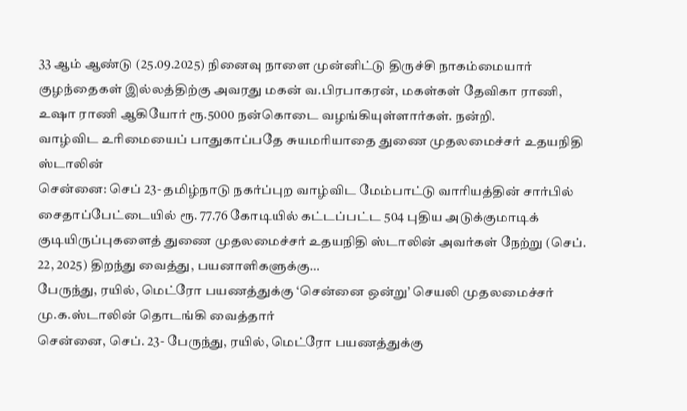33 ஆம் ஆண்டு (25.09.2025) நினைவு நாளை முன்னிட்டு திருச்சி நாகம்மையார் குழந்தைகள் இல்லத்திற்கு அவரது மகன் வ.பிரபாகரன், மகள்கள் தேவிகா ராணி, உஷா ராணி ஆகியோர் ரூ.5000 நன்கொடை வழங்கியுள்ளார்கள். நன்றி.
வாழ்விட உரிமையைப் பாதுகாப்பதே சுயமரியாதை துணை முதலமைச்சர் உதயநிதி ஸ்டாலின்
சென்னை: செப் 23- தமிழ்நாடு நகர்ப்புற வாழ்விட மேம்பாட்டு வாரியத்தின் சார்பில் சைதாப்பேட்டையில் ரூ. 77.76 கோடியில் கட்டப்பட்ட 504 புதிய அடுக்குமாடிக் குடியிருப்புகளைத் துணை முதலமைச்சர் உதயநிதி ஸ்டாலின் அவர்கள் நேற்று (செப். 22, 2025) திறந்து வைத்து, பயனாளிகளுக்கு…
பேருந்து, ரயில், மெட்ரோ பயணத்துக்கு ‘சென்னை ஒன்று’ செயலி முதலமைச்சர் மு.க.ஸ்டாலின் தொடங்கி வைத்தார்
சென்னை, செப். 23- பேருந்து, ரயில், மெட்ரோ பயணத்துக்கு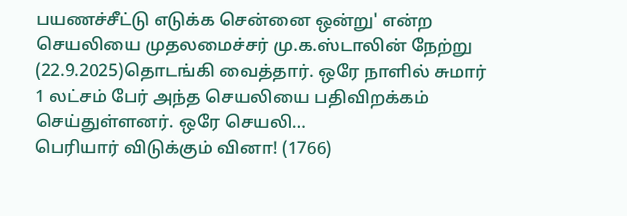பயணச்சீட்டு எடுக்க சென்னை ஒன்று' என்ற செயலியை முதலமைச்சர் மு.க.ஸ்டாலின் நேற்று (22.9.2025)தொடங்கி வைத்தார். ஒரே நாளில் சுமார் 1 லட்சம் பேர் அந்த செயலியை பதிவிறக்கம் செய்துள்ளனர். ஒரே செயலி…
பெரியார் விடுக்கும் வினா! (1766)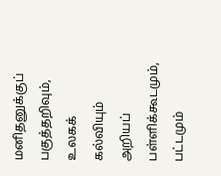மனிதனுக்குப் பகுத்தறிவும், உலகக் கல்வியும் அறியப் பள்ளிக்கூடமும், பட்டமும்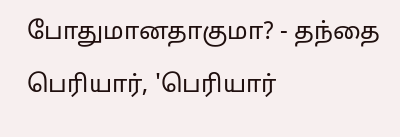போதுமானதாகுமா? - தந்தை பெரியார், 'பெரியார்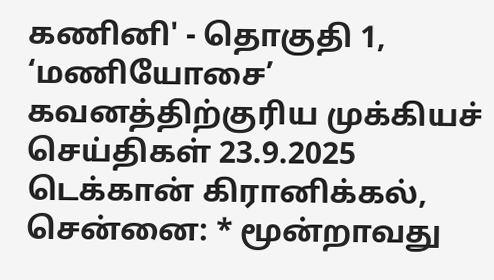கணினி' - தொகுதி 1, ‘மணியோசை’
கவனத்திற்குரிய முக்கியச் செய்திகள் 23.9.2025
டெக்கான் கிரானிக்கல், சென்னை: * மூன்றாவது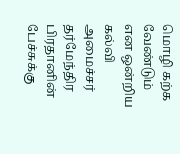மொழி கற்க வேண்டும் என ஒன்றிய கல்வி அமைச்சர் தர்மேந்திர பிரதானின் பேச்சுக்கு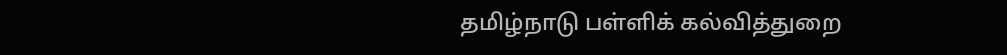தமிழ்நாடு பள்ளிக் கல்வித்துறை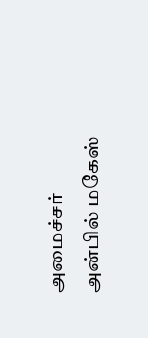அமைச்சர் அன்பில் மகேஸ்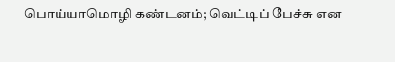பொய்யாமொழி கண்டனம்; வெட்டிப் பேச்சு என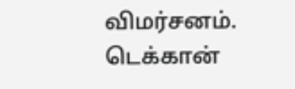விமர்சனம். டெக்கான்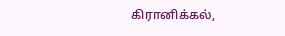கிரானிக்கல்,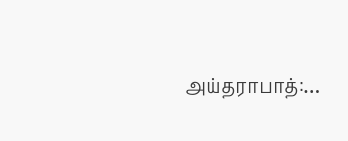அய்தராபாத்:…